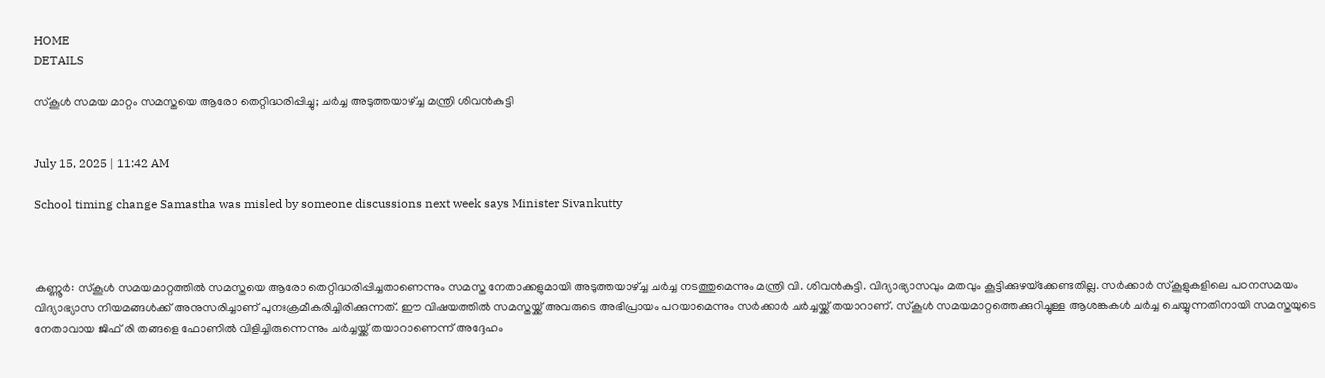HOME
DETAILS

സ്‌കൂള്‍ സമയ മാറ്റം സമസ്തയെ ആരോ തെറ്റിദ്ധരിപ്പിച്ചു; ചര്‍ച്ച അടുത്തയാഴ്ച്ച മന്ത്രി ശിവന്‍കുട്ടി


July 15, 2025 | 11:42 AM

School timing change Samastha was misled by someone discussions next week says Minister Sivankutty



കണ്ണൂര്‍: സ്‌കൂള്‍ സമയമാറ്റത്തില്‍ സമസ്തയെ ആരോ തെറ്റിദ്ധരിപ്പിച്ചതാണെന്നും സമസ്ത നേതാക്കളുമായി അടുത്തയാഴ്ച്ച ചര്‍ച്ച നടത്തുമെന്നും മന്ത്രി വി. ശിവന്‍കുട്ടി. വിദ്യാഭ്യാസവും മതവും കൂട്ടിക്കുഴയ്‌ക്കേണ്ടതില്ല. സര്‍ക്കാര്‍ സ്‌കൂളുകളിലെ പഠനസമയം വിദ്യാഭ്യാസ നിയമങ്ങള്‍ക്ക് അനുസരിച്ചാണ് പുനഃക്രമീകരിച്ചിരിക്കുന്നത്. ഈ വിഷയത്തില്‍ സമസ്തയ്ക്ക് അവരുടെ അഭിപ്രായം പറയാമെന്നും സര്‍ക്കാര്‍ ചര്‍ച്ചയ്ക്ക് തയാറാണ്. സ്‌കൂള്‍ സമയമാറ്റത്തെക്കുറിച്ചുള്ള ആശങ്കകള്‍ ചര്‍ച്ച ചെയ്യുന്നതിനായി സമസ്തയുടെ നേതാവായ ജിഫ് രി തങ്ങളെ ഫോണില്‍ വിളിച്ചിരുന്നെന്നും ചര്‍ച്ചയ്ക്ക് തയാറാണെന്ന് അദ്ദേഹം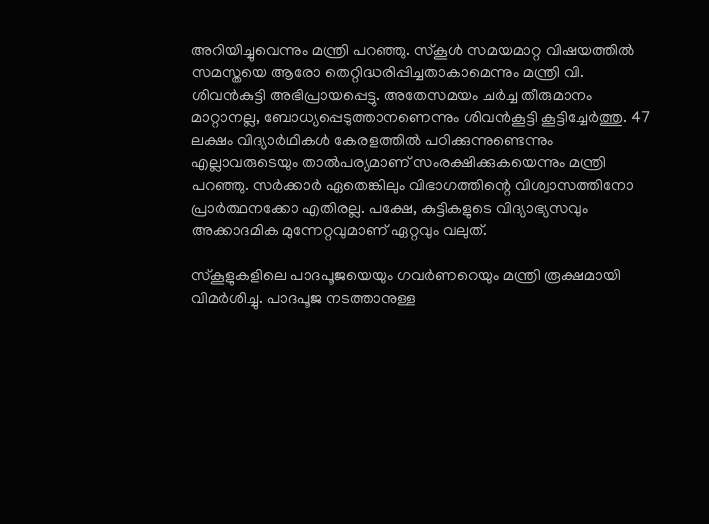അറിയിച്ചുവെന്നും മന്ത്രി പറഞ്ഞു. സ്‌കൂള്‍ സമയമാറ്റ വിഷയത്തില്‍ സമസ്തയെ ആരോ തെറ്റിദ്ധരിപ്പിച്ചതാകാമെന്നും മന്ത്രി വി. ശിവന്‍കുട്ടി അഭിപ്രായപ്പെട്ടു. അതേസമയം ചര്‍ച്ച തീരുമാനം മാറ്റാനല്ല, ബോധ്യപ്പെടുത്താനണെന്നും ശിവന്‍കൂട്ടി കൂട്ടിച്ചേര്‍ത്തു. 47 ലക്ഷം വിദ്യാര്‍ഥികള്‍ കേരളത്തില്‍ പഠിക്കുന്നുണ്ടെന്നും എല്ലാവരുടെയും താല്‍പര്യമാണ് സംരക്ഷിക്കുകയെന്നും മന്ത്രി പറഞ്ഞു. സര്‍ക്കാര്‍ ഏതെങ്കിലും വിഭാഗത്തിന്റെ വിശ്വാസത്തിനോ പ്രാര്‍ത്ഥനക്കോ എതിരല്ല. പക്ഷേ, കുട്ടികളുടെ വിദ്യാഭ്യസവും അക്കാദമിക മുന്നേറ്റവുമാണ് ഏറ്റവും വലുത്.

സ്‌കൂളുകളിലെ പാദപൂജയെയും ഗവര്‍ണറെയും മന്ത്രി രൂക്ഷമായി വിമര്‍ശിച്ചു. പാദപൂജ നടത്താനുള്ള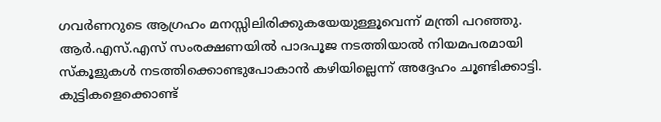ഗവര്‍ണറുടെ ആഗ്രഹം മനസ്സിലിരിക്കുകയേയുള്ളൂവെന്ന് മന്ത്രി പറഞ്ഞു. ആര്‍.എസ്.എസ് സംരക്ഷണയില്‍ പാദപൂജ നടത്തിയാല്‍ നിയമപരമായി സ്‌കൂളുകള്‍ നടത്തിക്കൊണ്ടുപോകാന്‍ കഴിയില്ലെന്ന് അദ്ദേഹം ചൂണ്ടിക്കാട്ടി. കുട്ടികളെക്കൊണ്ട്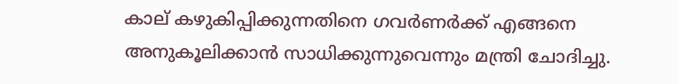കാല് കഴുകിപ്പിക്കുന്നതിനെ ഗവര്‍ണര്‍ക്ക് എങ്ങനെ അനുകൂലിക്കാന്‍ സാധിക്കുന്നുവെന്നും മന്ത്രി ചോദിച്ചു.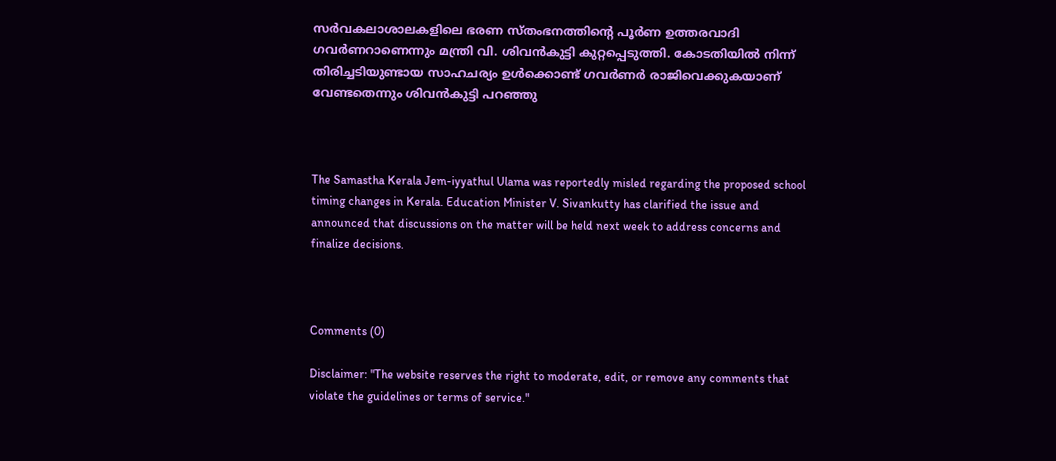സര്‍വകലാശാലകളിലെ ഭരണ സ്തംഭനത്തിന്റെ പൂര്‍ണ ഉത്തരവാദി ഗവര്‍ണറാണെന്നും മന്ത്രി വി. ശിവന്‍കുട്ടി കുറ്റപ്പെടുത്തി. കോടതിയില്‍ നിന്ന് തിരിച്ചടിയുണ്ടായ സാഹചര്യം ഉള്‍ക്കൊണ്ട് ഗവര്‍ണര്‍ രാജിവെക്കുകയാണ് വേണ്ടതെന്നും ശിവന്‍കുട്ടി പറഞ്ഞു



The Samastha Kerala Jem-iyyathul Ulama was reportedly misled regarding the proposed school timing changes in Kerala. Education Minister V. Sivankutty has clarified the issue and announced that discussions on the matter will be held next week to address concerns and finalize decisions.



Comments (0)

Disclaimer: "The website reserves the right to moderate, edit, or remove any comments that violate the guidelines or terms of service."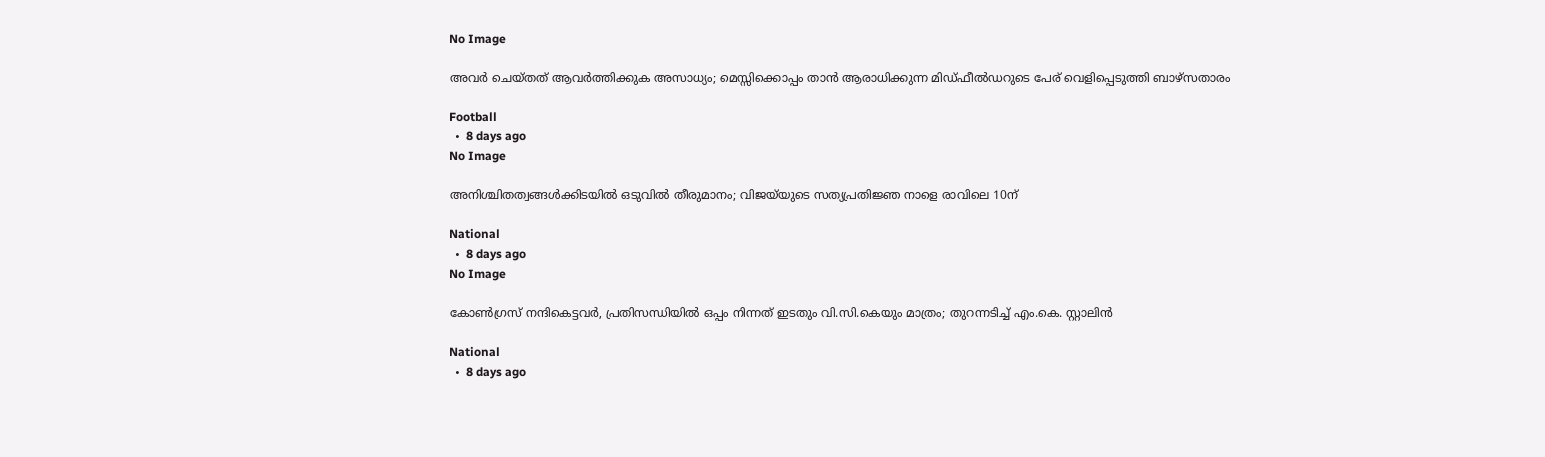No Image

അവർ ചെയ്തത് ആവർത്തിക്കുക അസാധ്യം; മെസ്സിക്കൊപ്പം താൻ ആരാധിക്കുന്ന മിഡ്ഫീൽഡറുടെ പേര് വെളിപ്പെടുത്തി ബാഴ്സതാരം

Football
  •  8 days ago
No Image

അനിശ്ചിതത്വങ്ങള്‍ക്കിടയില്‍ ഒടുവില്‍ തീരുമാനം; വിജയ്‌യുടെ സത്യപ്രതിജ്ഞ നാളെ രാവിലെ 10ന്

National
  •  8 days ago
No Image

കോൺഗ്രസ് നന്ദികെട്ടവർ, പ്രതിസന്ധിയിൽ ഒപ്പം നിന്നത് ഇടതും വി.സി.കെയും മാത്രം; തുറന്നടിച്ച് എം.കെ. സ്റ്റാലിൻ

National
  •  8 days ago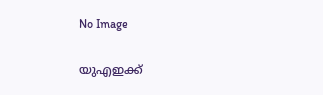No Image

യുഎഇക്ക്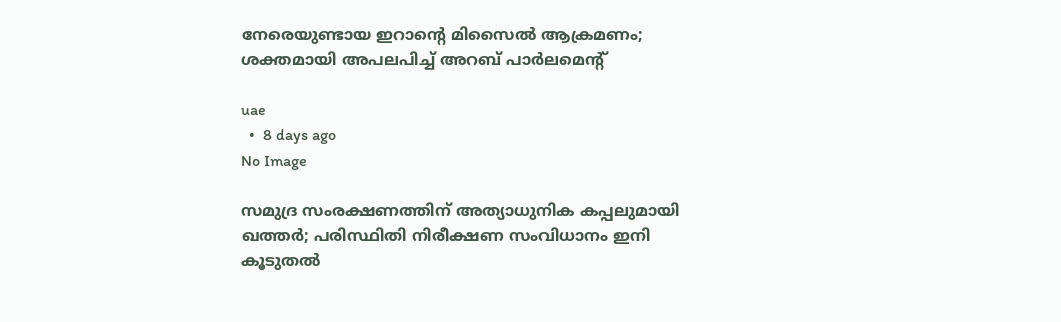നേരെയുണ്ടായ ഇറാന്റെ മിസൈൽ ആക്രമണം; ശക്തമായി അപലപിച്ച് അറബ് പാർലമെന്റ്

uae
  •  8 days ago
No Image

സമുദ്ര സംരക്ഷണത്തിന് അത്യാധുനിക കപ്പലുമായി ഖത്തർ; പരിസ്ഥിതി നിരീക്ഷണ സംവിധാനം ഇനി കൂടുതൽ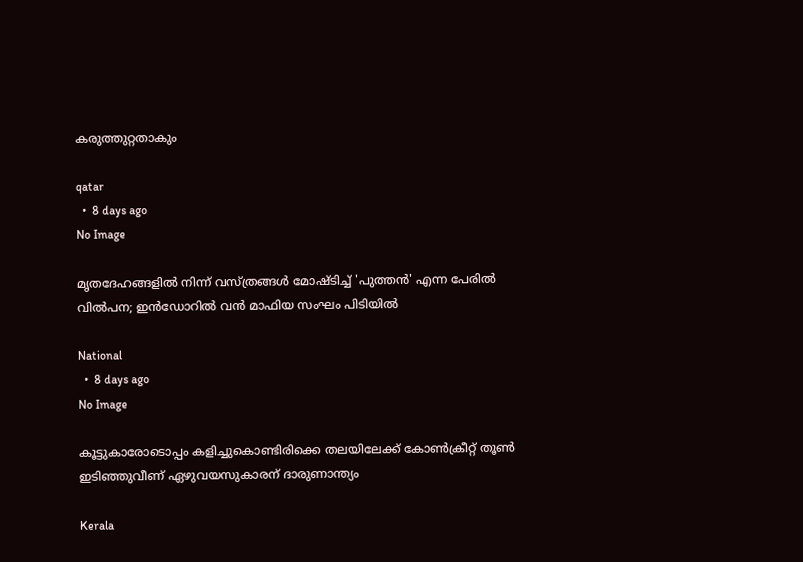കരുത്തുറ്റതാകും

qatar
  •  8 days ago
No Image

മൃതദേഹങ്ങളിൽ നിന്ന് വസ്ത്രങ്ങൾ മോഷ്ടിച്ച് 'പുത്തൻ' എന്ന പേരിൽ വിൽപന; ഇൻഡോറിൽ വൻ മാഫിയ സംഘം പിടിയിൽ

National
  •  8 days ago
No Image

കൂട്ടുകാരോടൊപ്പം കളിച്ചുകൊണ്ടിരിക്കെ തലയിലേക്ക് കോണ്‍ക്രീറ്റ് തൂണ്‍ ഇടിഞ്ഞുവീണ് ഏഴുവയസുകാരന് ദാരുണാന്ത്യം

Kerala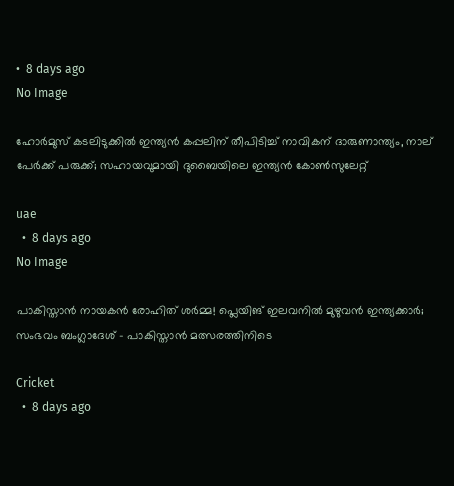•  8 days ago
No Image

ഹോർമുസ് കടലിടുക്കിൽ ഇന്ത്യൻ കപ്പലിന് തീപിടിച്ച് നാവികന് ദാരുണാന്ത്യം, നാല് പേർക്ക് പരുക്ക്; സഹായവുമായി ദുബൈയിലെ ഇന്ത്യൻ കോൺസുലേറ്റ്

uae
  •  8 days ago
No Image

പാകിസ്താൻ നായകൻ രോഹിത് ശർമ്മ! പ്ലെയിങ് ഇലവനിൽ മുഴുവൻ ഇന്ത്യക്കാർ; സംഭവം ബംഗ്ലാദേശ് - പാകിസ്താൻ മത്സരത്തിനിടെ

Cricket
  •  8 days ago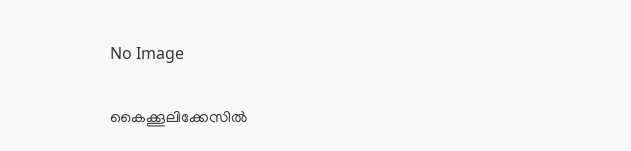No Image

കൈക്കൂലിക്കേസില്‍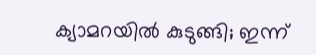ക്യാമറയില്‍ കുടുങ്ങി; ഇന്ന്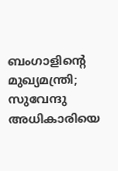ബംഗാളിന്റെ മുഖ്യമന്ത്രി; സുവേന്ദു അധികാരിയെ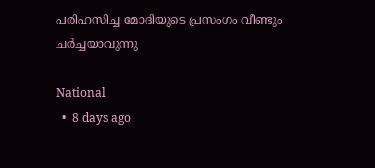പരിഹസിച്ച മോദിയുടെ പ്രസംഗം വീണ്ടും ചര്‍ച്ചയാവുന്നു

National
  •  8 days ago